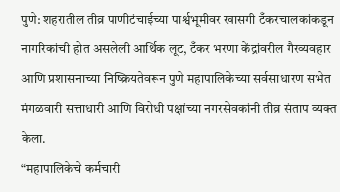पुणे: शहरातील तीव्र पाणीटंचाईच्या पार्श्वभूमीवर खासगी टँकरचालकांकडून नागरिकांची होत असलेली आर्थिक लूट, टँकर भरणा केंद्रांवरील गैरव्यवहार आणि प्रशासनाच्या निष्क्रियतेवरून पुणे महापालिकेच्या सर्वसाधारण सभेत मंगळवारी सत्ताधारी आणि विरोधी पक्षांच्या नगरसेवकांनी तीव्र संताप व्यक्त केला.
“महापालिकेचे कर्मचारी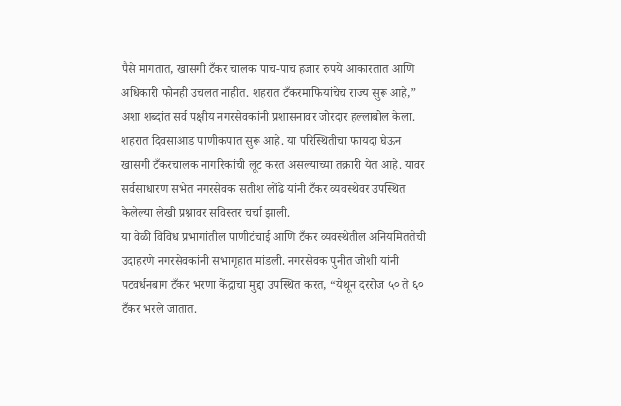पैसे मागतात, खासगी टँकर चालक पाच-पाच हजार रुपये आकारतात आणि अधिकारी फोनही उचलत नाहीत. शहरात टँकरमाफियांचेच राज्य सुरू आहे,” अशा शब्दांत सर्व पक्षीय नगरसेवकांनी प्रशासनावर जोरदार हल्लाबोल केला.
शहरात दिवसाआड पाणीकपात सुरू आहे. या परिस्थितीचा फायदा घेऊन खासगी टँकरचालक नागरिकांची लूट करत असल्याच्या तक्रारी येत आहे. यावर सर्वसाधारण सभेत नगरसेवक सतीश लोंढे यांनी टँकर व्यवस्थेवर उपस्थित केलेल्या लेखी प्रश्नावर सविस्तर चर्चा झाली.
या वेळी विविध प्रभागांतील पाणीटंचाई आणि टँकर व्यवस्थेतील अनियमिततेची उदाहरणे नगरसेवकांनी सभागृहात मांडली. नगरसेवक पुनीत जोशी यांनी पटवर्धनबाग टँकर भरणा केंद्राचा मुद्दा उपस्थित करत, “येथून दररोज ५० ते ६० टँकर भरले जातात.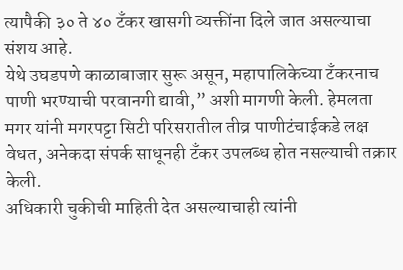त्यापैकी ३० ते ४० टँकर खासगी व्यक्तींना दिले जात असल्याचा संशय आहे.
येथे उघडपणे काळाबाजार सुरू असून, महापालिकेच्या टँकरनाच पाणी भरण्याची परवानगी द्यावी,” अशी मागणी केली. हेमलता मगर यांनी मगरपट्टा सिटी परिसरातील तीव्र पाणीटंचाईकडे लक्ष वेधत, अनेकदा संपर्क साधूनही टँकर उपलब्ध होत नसल्याची तक्रार केली.
अधिकारी चुकीची माहिती देत असल्याचाही त्यांनी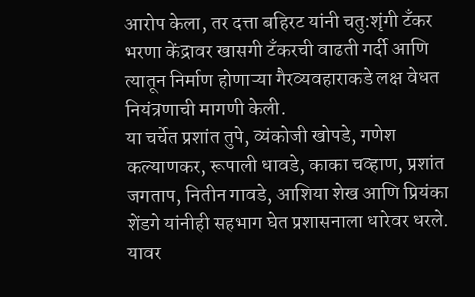आरोप केला, तर दत्ता बहिरट यांनी चतु:शृंगी टँकर भरणा केंद्रावर खासगी टँकरची वाढती गर्दी आणि त्यातून निर्माण होणाऱ्या गैरव्यवहाराकडे लक्ष वेधत नियंत्रणाची मागणी केली.
या चर्चेत प्रशांत तुपे, व्यंकोजी खोपडे, गणेश कल्याणकर, रूपाली धावडे, काका चव्हाण, प्रशांत जगताप, नितीन गावडे, आशिया शेख आणि प्रियंका शेंडगे यांनीही सहभाग घेत प्रशासनाला धारेवर धरले.
यावर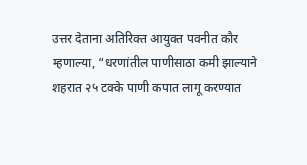उत्तर देताना अतिरिक्त आयुक्त पवनीत कौर म्हणाल्या, “धरणांतील पाणीसाठा कमी झाल्याने शहरात २५ टक्के पाणी कपात लागू करण्यात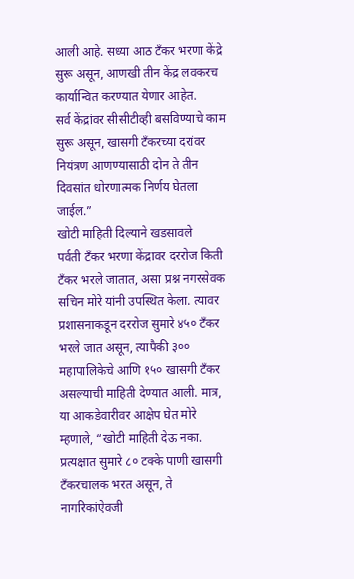आली आहे. सध्या आठ टँकर भरणा केंद्रे सुरू असून, आणखी तीन केंद्र लवकरच कार्यान्वित करण्यात येणार आहेत.
सर्व केंद्रांवर सीसीटीव्ही बसविण्याचे काम सुरू असून, खासगी टँकरच्या दरांवर नियंत्रण आणण्यासाठी दोन ते तीन दिवसांत धोरणात्मक निर्णय घेतला जाईल.”
खोटी माहिती दिल्याने खडसावले
पर्वती टँकर भरणा केंद्रावर दररोज किती टँकर भरले जातात, असा प्रश्न नगरसेवक सचिन मोरे यांनी उपस्थित केला. त्यावर प्रशासनाकडून दररोज सुमारे ४५० टँकर भरले जात असून, त्यापैकी ३०० महापालिकेचे आणि १५० खासगी टँकर असल्याची माहिती देण्यात आली. मात्र, या आकडेवारीवर आक्षेप घेत मोरे म्हणाले, “खोटी माहिती देऊ नका. प्रत्यक्षात सुमारे ८० टक्के पाणी खासगी टँकरचालक भरत असून, ते नागरिकांऐवजी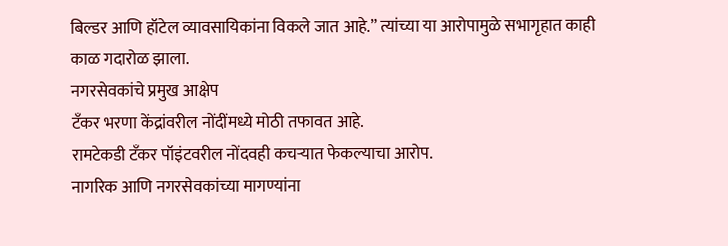बिल्डर आणि हॉटेल व्यावसायिकांना विकले जात आहे.” त्यांच्या या आरोपामुळे सभागृहात काही काळ गदारोळ झाला.
नगरसेवकांचे प्रमुख आक्षेप
टँकर भरणा केंद्रांवरील नोंदींमध्ये मोठी तफावत आहे.
रामटेकडी टँकर पॉइंटवरील नोंदवही कचऱ्यात फेकल्याचा आरोप.
नागरिक आणि नगरसेवकांच्या मागण्यांना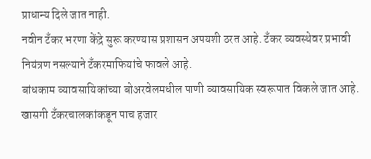प्राधान्य दिले जात नाही.
नवीन टँकर भरणा केंद्रे सुरू करण्यास प्रशासन अपयशी ठरत आहे. टँकर व्यवस्थेवर प्रभावी नियंत्रण नसल्याने टँकरमाफियांचे फावले आहे.
बांधकाम व्यावसायिकांच्या बोअरवेलमधील पाणी व्यावसायिक स्वरूपात विकले जात आहे.
खासगी टँकरचालकांकडून पाच हजार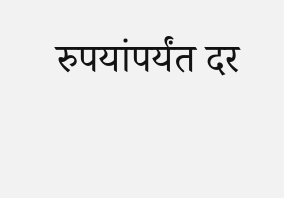रुपयांपर्यंत दर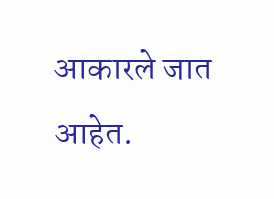आकारले जात आहेत.